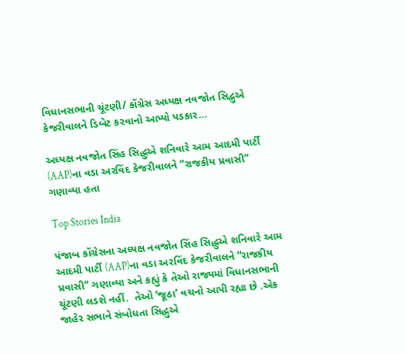વિધાનસભાની ચૂંટણી/ કોંગ્રેસ અધ્યક્ષ નવજોત સિદ્વુએ કેજરીવાલને ડિબેટ કરવાનો આપ્યો પડકાર…

અધ્યક્ષ નવજોત સિંહ સિદ્ધુએ શનિવારે આમ આદમી પાર્ટી (AAP)ના વડા અરવિંદ કેજરીવાલને “રાજકીય પ્રવાસી” ગણાવ્યા હતા

Top Stories India

પંજાબ કોંગ્રેસના અધ્યક્ષ નવજોત સિંહ સિદ્ધુએ શનિવારે આમ આદમી પાર્ટી (AAP)ના વડા અરવિંદ કેજરીવાલને “રાજકીય પ્રવાસી” ગણાવ્યા અને કહ્યું કે તેઓ રાજ્યમાં વિધાનસભાની ચૂંટણી લડશે નહીં.  તેઓ ‘જૂઠા’ વચનો આપી રહ્યા છે .એક જાહેર સભાને સંબોધતા સિદ્ધુએ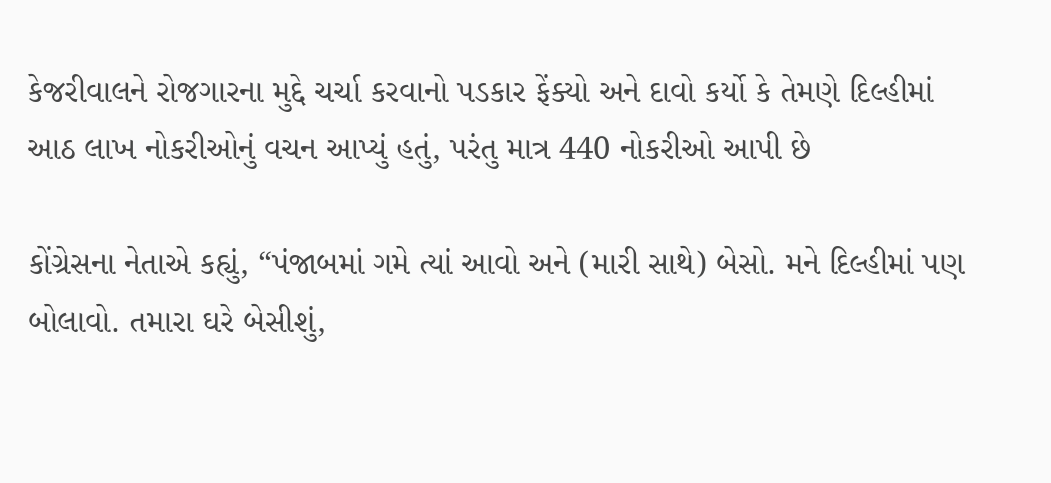કેજરીવાલને રોજગારના મુદ્દે ચર્ચા કરવાનો પડકાર ફેંક્યો અને દાવો કર્યો કે તેમણે દિલ્હીમાં આઠ લાખ નોકરીઓનું વચન આપ્યું હતું, પરંતુ માત્ર 440 નોકરીઓ આપી છે

કોંગ્રેસના નેતાએ કહ્યું, “પંજાબમાં ગમે ત્યાં આવો અને (મારી સાથે) બેસો. મને દિલ્હીમાં પણ બોલાવો. તમારા ઘરે બેસીશું,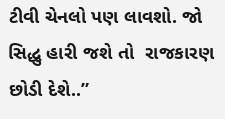ટીવી ચેનલો પણ લાવશો. જો સિદ્ધુ હારી જશે તો  રાજકારણ છોડી દેશે..”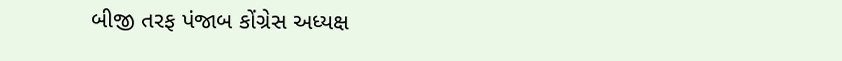બીજી તરફ પંજાબ કોંગ્રેસ અધ્યક્ષ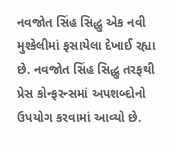નવજોત સિંહ સિદ્ધુ એક નવી મુશ્કેલીમાં ફસાયેલા દેખાઈ રહ્યા છે. નવજોત સિંહ સિદ્ધુ તરફથી પ્રેસ કોન્ફરન્સમાં અપશબ્દોનો ઉપયોગ કરવામાં આવ્યો છે.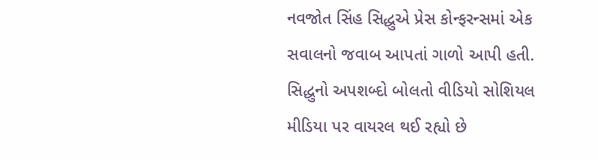નવજોત સિંહ સિદ્ધુએ પ્રેસ કોન્ફરન્સમાં એક સવાલનો જવાબ આપતાં ગાળો આપી હતી. સિદ્ધુનો અપશબ્દો બોલતો વીડિયો સોશિયલ મીડિયા પર વાયરલ થઈ રહ્યો છે